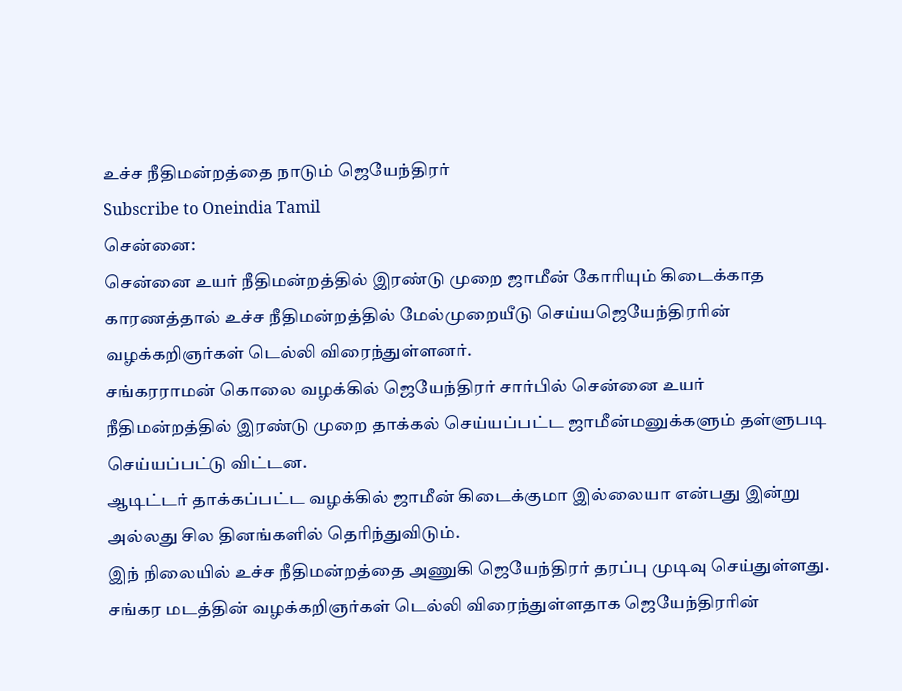உச்ச நீதிமன்றத்தை நாடும் ஜெயேந்திரர்
Subscribe to Oneindia Tamil
சென்னை:
சென்னை உயர் நீதிமன்றத்தில் இரண்டு முறை ஜாமீன் கோரியும் கிடைக்காத காரணத்தால் உச்ச நீதிமன்றத்தில் மேல்முறையீடு செய்யஜெயேந்திரரின் வழக்கறிஞர்கள் டெல்லி விரைந்துள்ளனர்.
சங்கரராமன் கொலை வழக்கில் ஜெயேந்திரர் சார்பில் சென்னை உயர் நீதிமன்றத்தில் இரண்டு முறை தாக்கல் செய்யப்பட்ட ஜாமீன்மனுக்களும் தள்ளுபடி செய்யப்பட்டு விட்டன.
ஆடிட்டர் தாக்கப்பட்ட வழக்கில் ஜாமீன் கிடைக்குமா இல்லையா என்பது இன்று அல்லது சில தினங்களில் தெரிந்துவிடும்.
இந் நிலையில் உச்ச நீதிமன்றத்தை அணுகி ஜெயேந்திரர் தரப்பு முடிவு செய்துள்ளது.
சங்கர மடத்தின் வழக்கறிஞர்கள் டெல்லி விரைந்துள்ளதாக ஜெயேந்திரரின்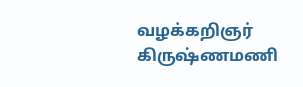வழக்கறிஞர் கிருஷ்ணமணி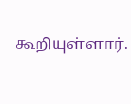கூறியுள்ளார்.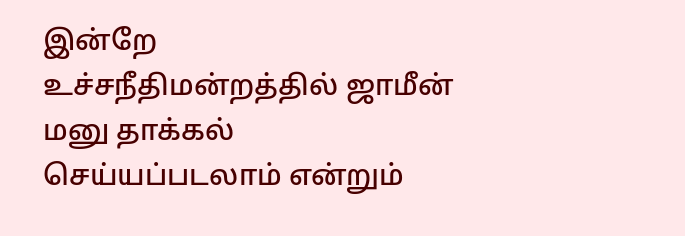இன்றே உச்சநீதிமன்றத்தில் ஜாமீன் மனு தாக்கல் செய்யப்படலாம் என்றும்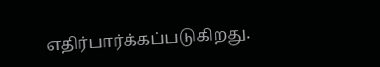எதிர்பார்க்கப்படுகிறது.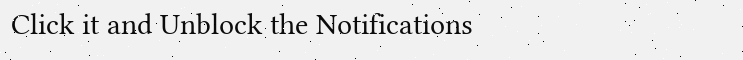Click it and Unblock the Notifications